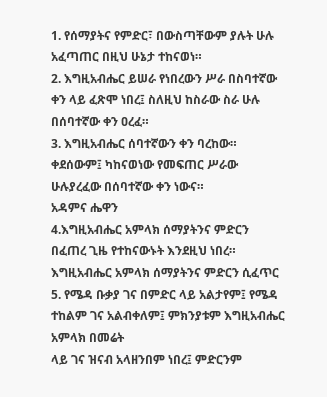1. የሰማያትና የምድር፣ በውስጣቸውም ያሉት ሁሉ አፈጣጠር በዚህ ሁኔታ ተከናወነ።
2. እግዚአብሔር ይሠራ የነበረውን ሥራ በስባተኛው ቀን ላይ ፈጽሞ ነበረ፤ ስለዚህ ከስራው ስራ ሁሉ በሰባተኛው ቀን ዐረፈ።
3. እግዚአብሔር ሰባተኛውን ቀን ባረከው። ቀደሰውም፤ ካከናወነው የመፍጠር ሥራው ሁሉያረፈው በሰባተኛው ቀን ነውና።
አዳምና ሔዋን
4.እግዚአብሔር አምላክ ሰማያትንና ምድርን በፈጠረ ጊዜ የተከናውኑት እንደዚህ ነበረ።
እግዚአብሔር አምላክ ሰማያትንና ምድርን ሲፈጥር
5. የሜዳ ቡቃያ ገና በምድር ላይ አልታየም፤ የሜዳ ተከልም ገና አልብቀለም፤ ምክንያቱም እግዚአብሔር አምላክ በመሬት
ላይ ገና ዝናብ አላዘንበም ነበረ፤ ምድርንም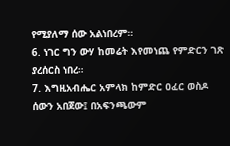የሚያለማ ሰው አልነበረም።
6. ነገር ግን ውሃ ከመሬት እየመነጨ የምድርን ገጽ ያረሰርስ ነበረ።
7. እግዚአብሔር አምላክ ከምድር ዐፈር ወስዶ ሰውን አበጀው፤ በአፍንጫውም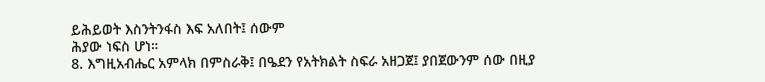ይሕይወት እስንትንፋስ እፍ አለበት፤ ሰውም
ሕያው ነፍስ ሆነ።
8. እግዚአብሔር አምላክ በምስራቅ፤ በዔደን የአትክልት ስፍራ አዘጋጀ፤ ያበጀውንም ሰው በዚያ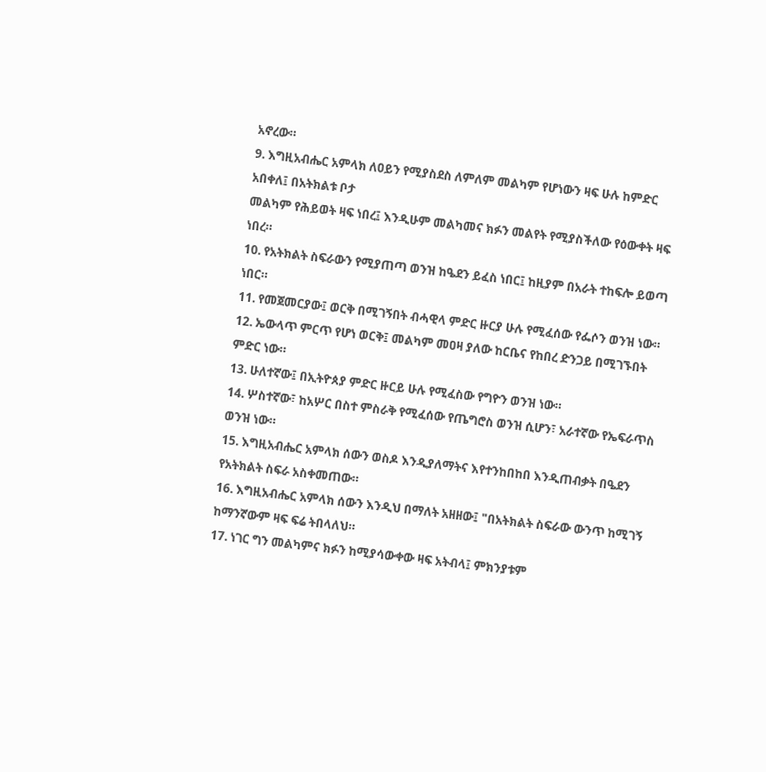አኖረው።
9. እግዚአብሔር አምላክ ለዐይን የሚያስደስ ለምለም መልካም የሆነውን ዛፍ ሁሉ ከምድር አበቀለ፤ በአትክልቱ ቦታ
መልካም የሕይወት ዛፍ ነበረ፤ እንዲሁም መልካመና ክፉን መልየት የሚያስችለው የዕውቀት ዛፍ ነበረ።
10. የአትክልት ስፍራውን የሚያጠጣ ወንዝ ከዔደን ይፈስ ነበር፤ ከዚያም በአራት ተከፍሎ ይወጣ ነበር።
11. የመጀመርያው፤ ወርቅ በሚገኝበት ብሓዊላ ምድር ዙርያ ሁሉ የሚፈሰው የፌሶን ወንዝ ነው።
12. ኤውላጥ ምርጥ የሆነ ወርቅ፤ መልካም መዐዛ ያለው ከርቤና የከበረ ድንጋይ በሚገኙበት ምድር ነው።
13. ሁለተኛው፤ በኢትዮጰያ ምድር ዙርይ ሁሉ የሚፈስው የግዮን ወንዝ ነው።
14. ሦስተኛው፣ ከአሦር በስተ ምስራቅ የሚፈሰው የጤግሮስ ወንዝ ሲሆን፣ አራተኛው የኤፍራጥስ ወንዝ ነው።
15. እግዚአብሔር አምላክ ሰውን ወስዶ እንዲያለማትና እየተንከበከበ እንዲጠብቃት በዔደን የአትክልት ስፍራ አስቀመጠው።
16. እግዚአብሔር አምላክ ሰውን እንዲህ በማለት አዘዘው፤ "በአትክልት ስፍራው ውንጥ ከሚገኝ ከማንኛውም ዛፍ ፍሬ ትበላለህ።
17. ነገር ግን መልካምና ክፉን ከሚያሳውቀው ዛፍ አትብላ፤ ምክንያቱም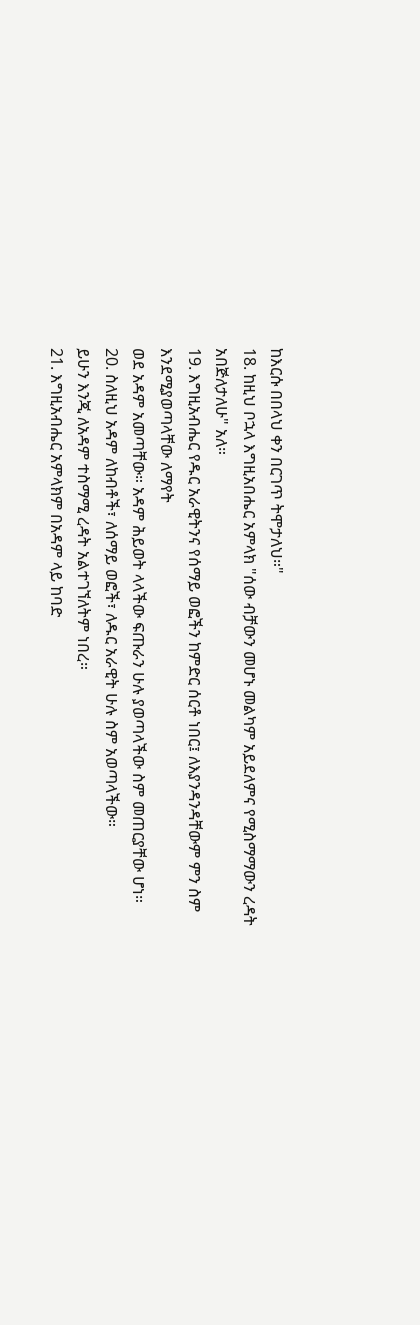ከእርሱ በበላህ ቀን በርገጥ ትሞታለህ።"
18. ከዚህ ቦኋላ እግዚአበሔር አምላክ "ሰው ብቻውን መሆኑ መልካም አይደለምና የሚስማማውን ረዳት አበጅለታለሁ" አለ።
19. እግዚአብሔር የዱር አራዊትንና የሰማይ ወፎችን ከምድር ሰርቶ ነበር፤ ለእያንዳንዳቸውም ምን ስም እንደሚያወጣላቸው ለማየት
ወደ አዳም አመጣቸው። አዳም ሕይወት ላላችው ፍጡራን ሁሉ ያወጣላችው ስም መጠርያቸው ሆነ።
20. ስለዚህ አዳም ለከብቶች፣ ለሰማይ ወፎች፣ ለዱር አራዊት ሁሉ ስም አወጣላችው።
ይሁን እንጂ ለአዳም ተስማሚ ረዳት አልተገኘለትም ነበረ።
21. እግዚአብሔር አምላክም በአዳም ላይ ከባድ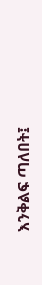እንቅልፍ ጣለበት፤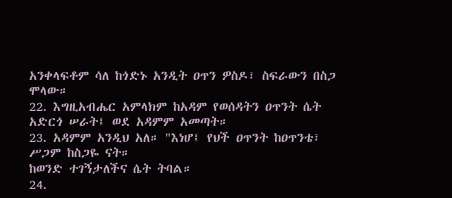አንቀላፍቶም ሳለ ከጎድኑ አንዲት ዐጥን ዎስዶ፣ ስፍራውን በስጋ ሞላው።
22. እግዚአብሔር አምላክም ከአዳም የወሰዳትን ዐጥንት ሴት አድርጎ ሠራት፤ ወደ አዳምም አመጣት።
23. አዳምም አንዲህ አለ። "እነሆ፤ የህች ዐጥንት ከዐጥንቴ፣
ሥጋም ከስጋዬ ናት።
ከወንድ ተገኝታለችና ሴት ትባል።
24.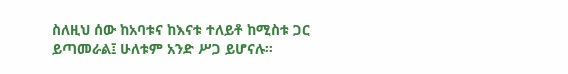ስለዚህ ሰው ከአባቱና ከእናቱ ተለይቶ ከሚስቱ ጋር ይጣመራል፤ ሁለቱም አንድ ሥጋ ይሆናሉ።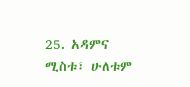25. አዳምና ሚስቱ፣ ሁለቱም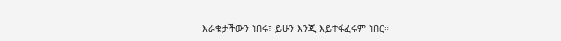እራቁታችውን ነበሩ፣ ይሁን እንጂ እይተፋፈሩም ነበር።